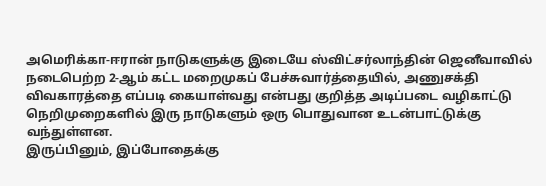அமெரிக்கா-ஈரான் நாடுகளுக்கு இடையே ஸ்விட்சர்லாந்தின் ஜெனீவாவில் நடைபெற்ற 2-ஆம் கட்ட மறைமுகப் பேச்சுவார்த்தையில், அணுசக்தி விவகாரத்தை எப்படி கையாள்வது என்பது குறித்த அடிப்படை வழிகாட்டு நெறிமுறைகளில் இரு நாடுகளும் ஒரு பொதுவான உடன்பாட்டுக்கு வந்துள்ளன.
இருப்பினும், இப்போதைக்கு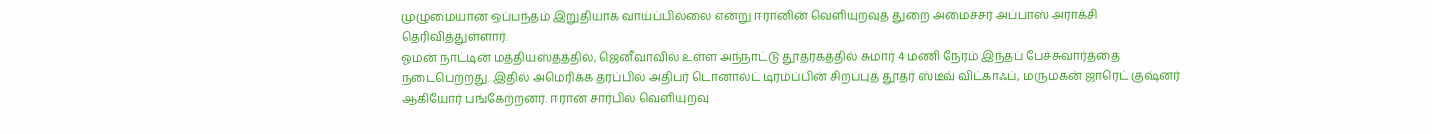முழுமையான ஒப்பந்தம் இறுதியாக வாய்ப்பில்லை என்று ஈரானின் வெளியுறவுத் துறை அமைச்சர் அப்பாஸ் அராக்சி தெரிவித்துள்ளார்.
ஓமன் நாட்டின் மத்தியஸ்தத்தில், ஜெனீவாவில் உள்ள அந்நாட்டு தூதரகத்தில் சுமார் 4 மணி நேரம் இந்தப் பேச்சுவார்த்தை நடைபெற்றது. இதில் அமெரிக்க தரப்பில் அதிபர் டொனால்ட் டிரம்ப்பின் சிறப்புத் தூதர் ஸ்டீவ் விட்காஃப், மருமகன் ஜாரெட் குஷ்னர் ஆகியோர் பங்கேற்றனர். ஈரான் சார்பில் வெளியுறவு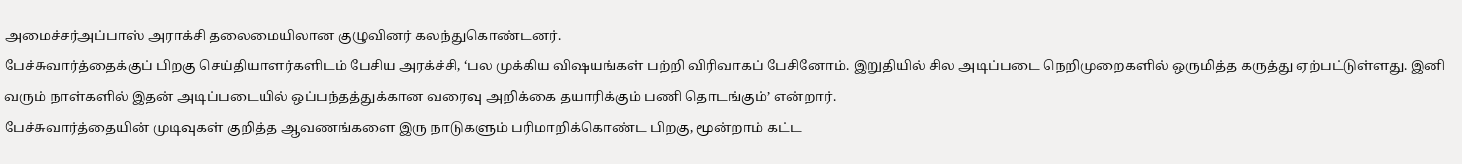அமைச்சர்அப்பாஸ் அராக்சி தலைமையிலான குழுவினர் கலந்துகொண்டனர்.
பேச்சுவார்த்தைக்குப் பிறகு செய்தியாளர்களிடம் பேசிய அரக்ச்சி, ‘பல முக்கிய விஷயங்கள் பற்றி விரிவாகப் பேசினோம். இறுதியில் சில அடிப்படை நெறிமுறைகளில் ஒருமித்த கருத்து ஏற்பட்டுள்ளது. இனி வரும் நாள்களில் இதன் அடிப்படையில் ஒப்பந்தத்துக்கான வரைவு அறிக்கை தயாரிக்கும் பணி தொடங்கும்’ என்றார்.
பேச்சுவார்த்தையின் முடிவுகள் குறித்த ஆவணங்களை இரு நாடுகளும் பரிமாறிக்கொண்ட பிறகு, மூன்றாம் கட்ட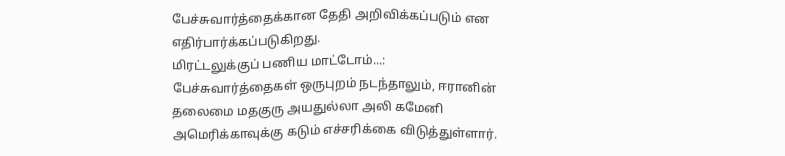பேச்சுவார்த்தைக்கான தேதி அறிவிக்கப்படும் என எதிர்பார்க்கப்படுகிறது.
மிரட்டலுக்குப் பணிய மாட்டோம்...: பேச்சுவார்த்தைகள் ஒருபுறம் நடந்தாலும், ஈரானின் தலைமை மதகுரு அயதுல்லா அலி கமேனி அமெரிக்காவுக்கு கடும் எச்சரிக்கை விடுத்துள்ளார்.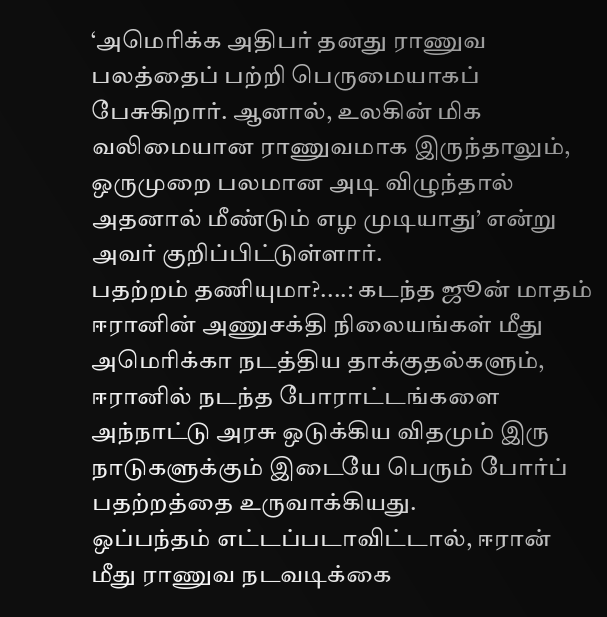‘அமெரிக்க அதிபர் தனது ராணுவ பலத்தைப் பற்றி பெருமையாகப் பேசுகிறார். ஆனால், உலகின் மிக வலிமையான ராணுவமாக இருந்தாலும், ஒருமுறை பலமான அடி விழுந்தால் அதனால் மீண்டும் எழ முடியாது’ என்று அவர் குறிப்பிட்டுள்ளார்.
பதற்றம் தணியுமா?....: கடந்த ஜூன் மாதம் ஈரானின் அணுசக்தி நிலையங்கள் மீது அமெரிக்கா நடத்திய தாக்குதல்களும், ஈரானில் நடந்த போராட்டங்களை அந்நாட்டு அரசு ஒடுக்கிய விதமும் இரு நாடுகளுக்கும் இடையே பெரும் போர்ப் பதற்றத்தை உருவாக்கியது.
ஒப்பந்தம் எட்டப்படாவிட்டால், ஈரான் மீது ராணுவ நடவடிக்கை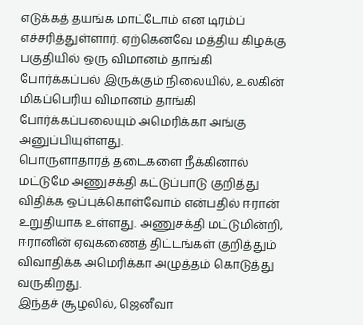எடுக்கத் தயங்க மாட்டோம் என டிரம்ப் எச்சரித்துள்ளார். ஏற்கெனவே மத்திய கிழக்கு பகுதியில் ஒரு விமானம் தாங்கி போர்க்கப்பல் இருக்கும் நிலையில், உலகின் மிகப்பெரிய விமானம் தாங்கி போர்க்கப்பலையும் அமெரிக்கா அங்கு அனுப்பியுள்ளது.
பொருளாதாரத் தடைகளை நீக்கினால் மட்டுமே அணுசக்தி கட்டுப்பாடு குறித்து விதிக்க ஒப்புக்கொள்வோம் என்பதில் ஈரான் உறுதியாக உள்ளது. அணுசக்தி மட்டுமின்றி, ஈரானின் ஏவுகணைத் திட்டங்கள் குறித்தும் விவாதிக்க அமெரிக்கா அழுத்தம் கொடுத்து வருகிறது.
இந்தச் சூழலில், ஜெனீவா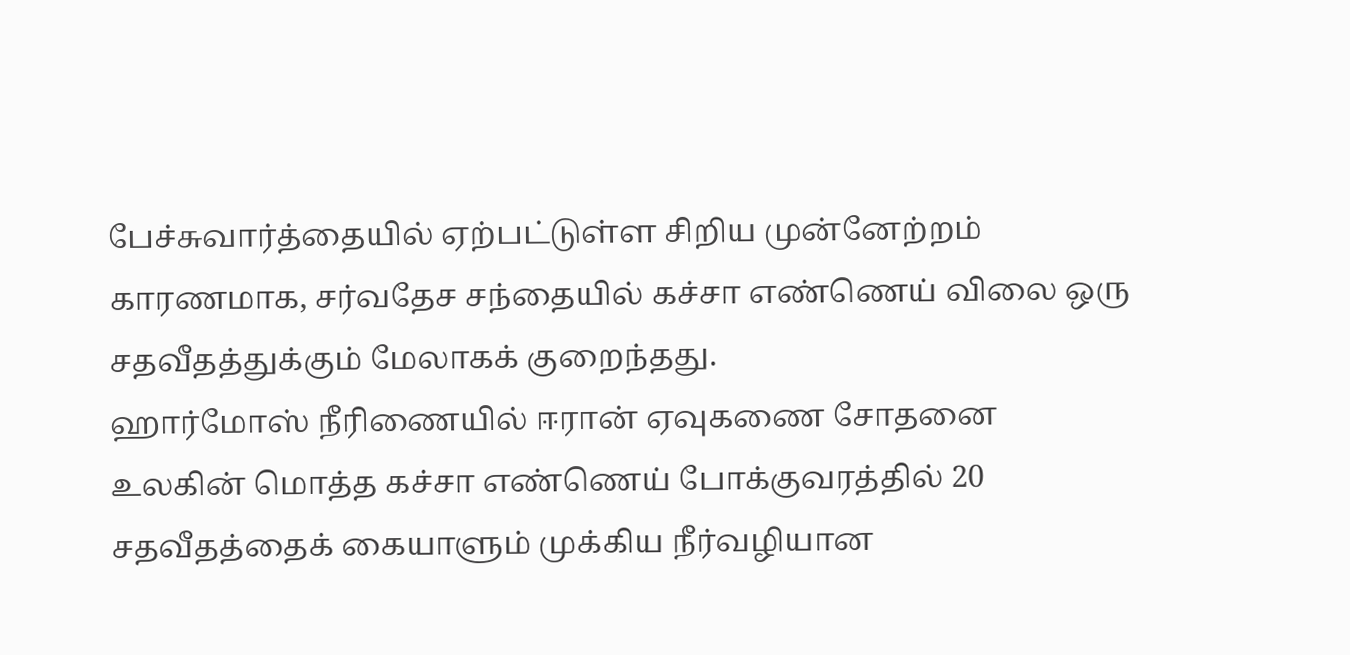பேச்சுவார்த்தையில் ஏற்பட்டுள்ள சிறிய முன்னேற்றம் காரணமாக, சர்வதேச சந்தையில் கச்சா எண்ணெய் விலை ஒரு சதவீதத்துக்கும் மேலாகக் குறைந்தது.
ஹார்மோஸ் நீரிணையில் ஈரான் ஏவுகணை சோதனை
உலகின் மொத்த கச்சா எண்ணெய் போக்குவரத்தில் 20 சதவீதத்தைக் கையாளும் முக்கிய நீர்வழியான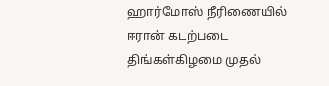ஹார்மோஸ் நீரிணையில் ஈரான் கடற்படை திங்கள்கிழமை முதல்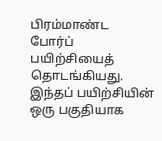பிரம்மாண்ட போர்ப் பயிற்சியைத் தொடங்கியது.
இந்தப் பயிற்சியின் ஒரு பகுதியாக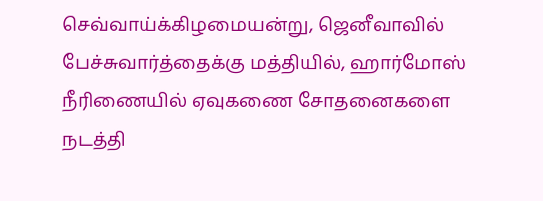செவ்வாய்க்கிழமையன்று, ஜெனீவாவில் பேச்சுவார்த்தைக்கு மத்தியில், ஹார்மோஸ் நீரிணையில் ஏவுகணை சோதனைகளை நடத்தி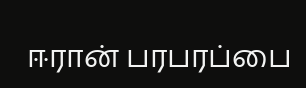ஈரான் பரபரப்பை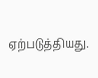ஏற்படுத்தியது.